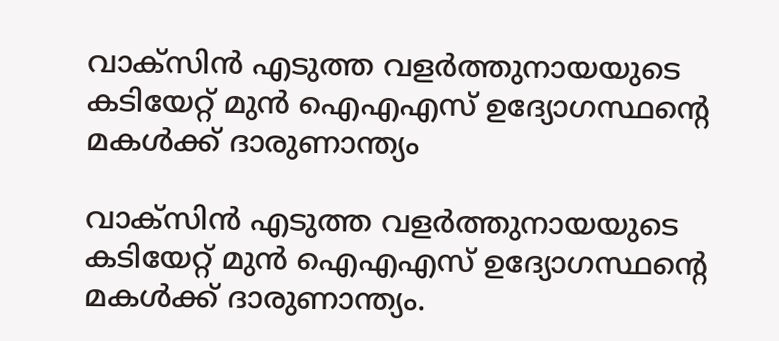വാക്സിൻ എടുത്ത വളർത്തുനായയുടെ കടിയേറ്റ് മുൻ ഐഎഎസ് ഉദ്യോഗസ്ഥന്റെ മകള്‍ക്ക് ദാരുണാന്ത്യം

വാക്സിൻ എടുത്ത വളർത്തുനായയുടെ കടിയേറ്റ് മുൻ ഐഎഎസ് ഉദ്യോഗസ്ഥന്റെ മകള്‍ക്ക് ദാരുണാന്ത്യം.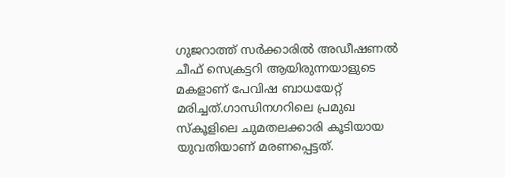ഗുജറാത്ത് സർക്കാരില്‍ അഡീഷണല്‍ ചീഫ് സെക്രട്ടറി ആയിരുന്നയാളുടെ മകളാണ് പേവിഷ ബാധയേറ്റ് മരിച്ചത്.ഗാന്ധിനഗറിലെ പ്രമുഖ സ്കൂളിലെ ചുമതലക്കാരി കൂടിയായ യുവതിയാണ് മരണപ്പെട്ടത്.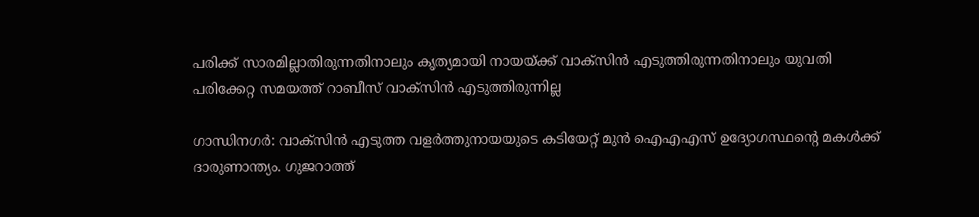പരിക്ക് സാരമില്ലാതിരുന്നതിനാലും കൃത്യമായി നായയ്ക്ക് വാക്സിൻ എടുത്തിരുന്നതിനാലും യുവതി പരിക്കേറ്റ സമയത്ത് റാബീസ് വാക്സിൻ എടുത്തിരുന്നില്ല

ഗാന്ധിനഗർ: വാക്സിൻ എടുത്ത വളർത്തുനായയുടെ കടിയേറ്റ് മുൻ ഐഎഎസ് ഉദ്യോഗസ്ഥന്റെ മകള്‍ക്ക് ദാരുണാന്ത്യം. ഗുജറാത്ത്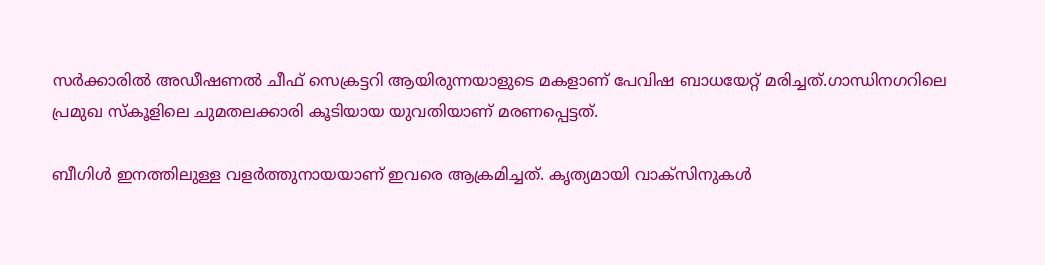സർക്കാരില്‍ അഡീഷണല്‍ ചീഫ് സെക്രട്ടറി ആയിരുന്നയാളുടെ മകളാണ് പേവിഷ ബാധയേറ്റ് മരിച്ചത്.ഗാന്ധിനഗറിലെ പ്രമുഖ സ്കൂളിലെ ചുമതലക്കാരി കൂടിയായ യുവതിയാണ് മരണപ്പെട്ടത്.

ബീഗിള്‍ ഇനത്തിലുള്ള വളർത്തുനായയാണ് ഇവരെ ആക്രമിച്ചത്. കൃത്യമായി വാക്സിനുകള്‍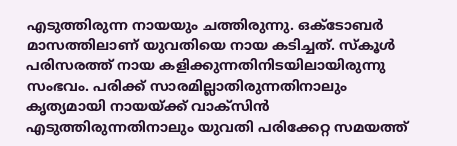എടുത്തിരുന്ന നായയും ചത്തിരുന്നു. ഒക്ടോബർ മാസത്തിലാണ് യുവതിയെ നായ കടിച്ചത്. സ്കൂള്‍ പരിസരത്ത് നായ കളിക്കുന്നതിനിടയിലായിരുന്നു സംഭവം. പരിക്ക് സാരമില്ലാതിരുന്നതിനാലും കൃത്യമായി നായയ്ക്ക് വാക്സിൻ എടുത്തിരുന്നതിനാലും യുവതി പരിക്കേറ്റ സമയത്ത്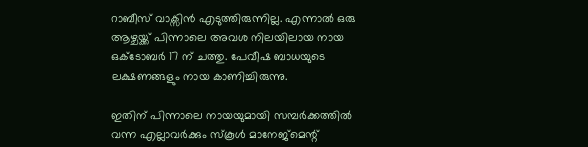റാബീസ് വാക്സിൻ എടുത്തിരുന്നില്ല. എന്നാല്‍ ഒരു ആഴ്ചയ്ക്ക് പിന്നാലെ അവശ നിലയിലായ നായ ഒക്ടോബർ 17 ന് ചത്തു. പേവീഷ ബാധയുടെ ലക്ഷണങ്ങളും നായ കാണിച്ചിരുന്നു.

ഇതിന് പിന്നാലെ നായയുമായി സമ്പർക്കത്തില്‍ വന്ന എല്ലാവർക്കും സ്കൂള്‍ മാനേജ്മെന്റ്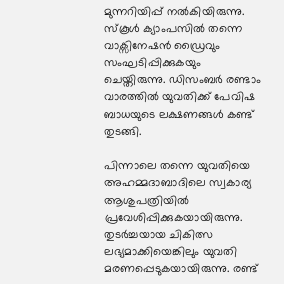മുന്നറിയിപ്പ് നല്‍കിയിരുന്നു. സ്കൂള്‍ ക്യാംപസില്‍ തന്നെ വാക്സിനേഷൻ ഡ്രൈവും സംഘടിപ്പിക്കുകയും ചെയ്തിരുന്നു. ഡിസംബർ രണ്ടാം വാരത്തില്‍ യുവതിക്ക് പേവിഷ ബാധയുടെ ലക്ഷണങ്ങള്‍ കണ്ട് തുടങ്ങി.

പിന്നാലെ തന്നെ യുവതിയെ അഹമ്മദാബാദിലെ സ്വകാര്യ ആശുപത്രിയില്‍ പ്രവേശിപ്പിക്കുകയായിരുന്നു. തുടർച്ചയായ ചികിത്സ ലഭ്യമാക്കിയെങ്കിലും യുവതി മരണപ്പെടുകയായിരുന്നു. രണ്ട്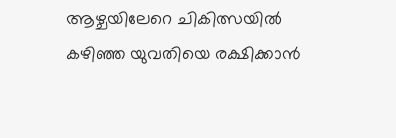ആഴ്ചയിലേറെ ചികിത്സയില്‍ കഴിഞ്ഞ യുവതിയെ രക്ഷിക്കാൻ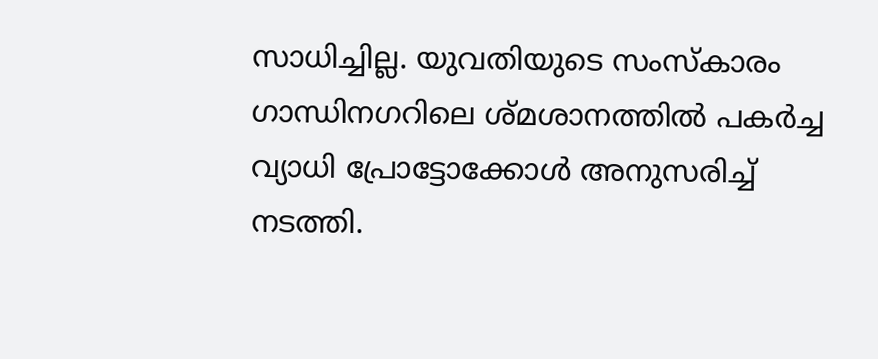സാധിച്ചില്ല. യുവതിയുടെ സംസ്കാരം ഗാന്ധിനഗറിലെ ശ്മശാനത്തില്‍ പകർച്ച വ്യാധി പ്രോട്ടോക്കോള്‍ അനുസരിച്ച്‌ നടത്തി.